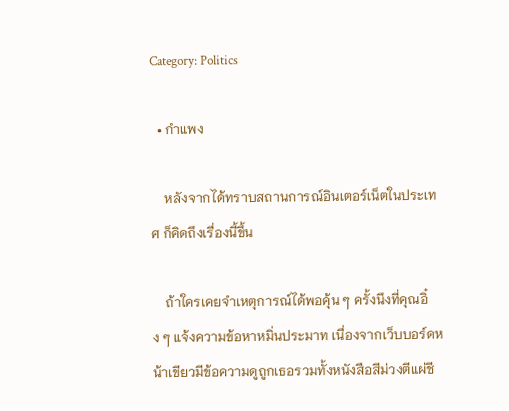Category: Politics

  • กำแพง

    หลังจากได้ทราบสถานการณ์อินเตอร์เน็ตในประเทศ ก็คิดถึงเรื่องนี้ขึ้น

    ถ้าใครเคยจำเหตุการณ์ได้พอคุ้น ๆ ครั้งนึงที่คุณอิ๋ง ๆ แจ้งความข้อหาหมิ่นประมาท เนื่องจากเว็บบอร์ดหน้าเขียวมีข้อความดูถูกเธอรวมทั้งหนังสือสีม่วงตีแผ่ชี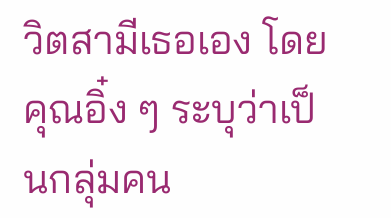วิตสามีเธอเอง โดยคุณอิ๋ง ๆ ระบุว่าเป็นกลุ่มคน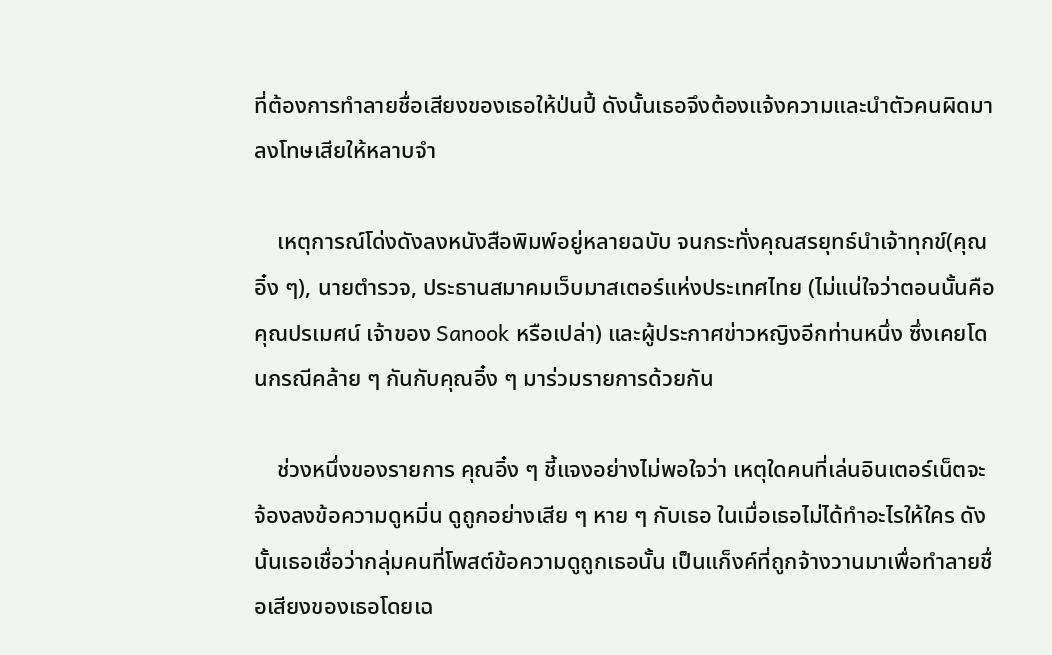ที่ต้องการทำลายชื่อเสียงของเธอให้ป่นปี้ ดังนั้นเธอจึงต้องแจ้งความและนำตัวคนผิดมาลงโทษเสียให้หลาบจำ

    เหตุการณ์โด่งดังลงหนังสือพิมพ์อยู่หลายฉบับ จนกระทั่งคุณสรยุทธ์นำเจ้าทุกข์(คุณอิ๋ง ๆ), นายตำรวจ, ประธานสมาคมเว็บมาสเตอร์แห่งประเทศไทย (ไม่แน่ใจว่าตอนนั้นคือคุณปรเมศน์ เจ้าของ Sanook หรือเปล่า) และผู้ประกาศข่าวหญิงอีกท่านหนึ่ง ซึ่งเคยโดนกรณีคล้าย ๆ กันกับคุณอิ๋ง ๆ มาร่วมรายการด้วยกัน

    ช่วงหนึ่งของรายการ คุณอิ๋ง ๆ ชี้แจงอย่างไม่พอใจว่า เหตุใดคนที่เล่นอินเตอร์เน็ตจะจ้องลงข้อความดูหมิ่น ดูถูกอย่างเสีย ๆ หาย ๆ กับเธอ ในเมื่อเธอไม่ได้ทำอะไรให้ใคร ดังนั้นเธอเชื่อว่ากลุ่มคนที่โพสต์ข้อความดูถูกเธอนั้น เป็นแก็งค์ที่ถูกจ้างวานมาเพื่อทำลายชื่อเสียงของเธอโดยเฉ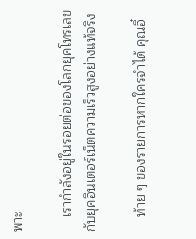พาะ

    เรากำลังอยู่ในรอยต่อของโลกยุคโทรเลขกับยุคอินเตอร์เน็ตความเร็วสูงอย่างแท้จริง

    ท้าย ๆ ของรายการหากใครจำได้ คุณอิ๋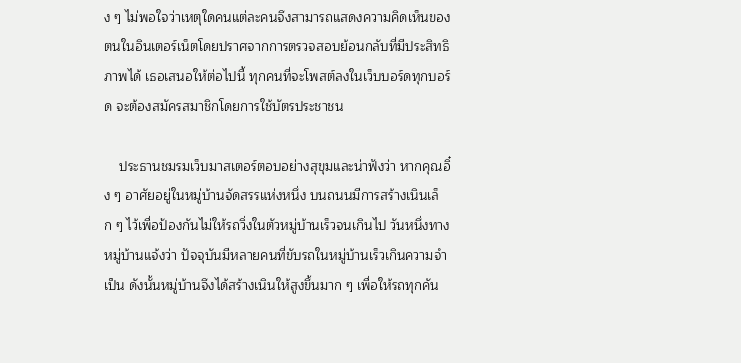ง ๆ ไม่พอใจว่าเหตุใดคนแต่ละคนจึงสามารถแสดงความคิดเห็นของตนในอินเตอร์เน็ตโดยปราศจากการตรวจสอบย้อนกลับที่มีประสิทธิภาพได้ เธอเสนอให้ต่อไปนี้ ทุกคนที่จะโพสต์ลงในเว็บบอร์ดทุกบอร์ด จะต้องสมัครสมาชิกโดยการใช้บัตรประชาชน

    ประธานชมรมเว็บมาสเตอร์ตอบอย่างสุขุมและน่าฟังว่า หากคุณอิ๋ง ๆ อาศัยอยู่ในหมู่บ้านจัดสรรแห่งหนึ่ง บนถนนมีการสร้างเนินเล็ก ๆ ไว้เพื่อป้องกันไม่ให้รถวิ่งในตัวหมู่บ้านเร็วจนเกินไป วันหนึ่งทางหมู่บ้านแจ้งว่า ปัจจุบันมีหลายคนที่ขับรถในหมู่บ้านเร็วเกินความจำเป็น ดังนั้นหมู่บ้านจึงได้สร้างเนินให้สูงขึ้นมาก ๆ เพื่อให้รถทุกคัน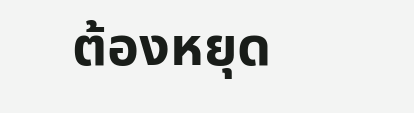ต้องหยุด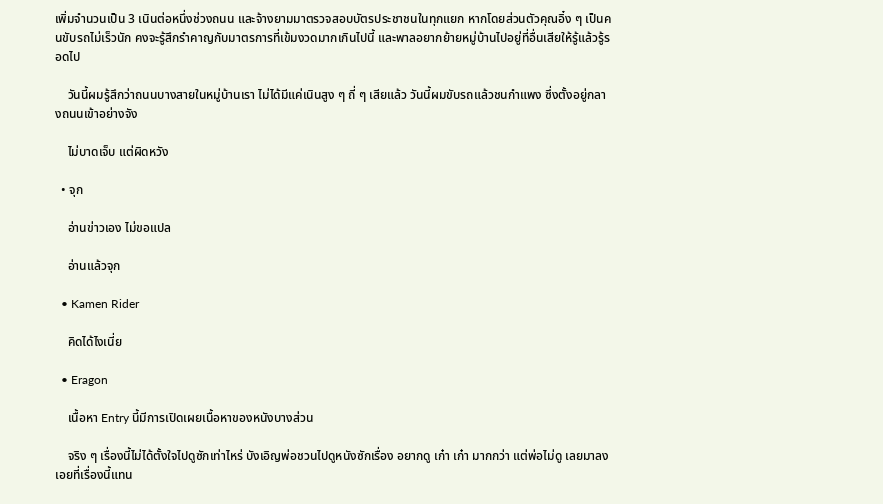เพิ่มจำนวนเป็น 3 เนินต่อหนึ่งช่วงถนน และจ้างยามมาตรวจสอบบัตรประชาชนในทุกแยก หากโดยส่วนตัวคุณอิ๋ง ๆ เป็นคนขับรถไม่เร็วนัก คงจะรู้สึกรำคาญกับมาตรการที่เข้มงวดมากเกินไปนี้ และพาลอยากย้ายหมู่บ้านไปอยู่ที่อื่นเสียให้รู้แล้วรู้รอดไป

    วันนี้ผมรู้สึกว่าถนนบางสายในหมู่บ้านเรา ไม่ได้มีแค่เนินสูง ๆ ถี่ ๆ เสียแล้ว วันนี้ผมขับรถแล้วชนกำแพง ซึ่งตั้งอยู่กลางถนนเข้าอย่างจัง

    ไม่บาดเจ็บ แต่ผิดหวัง

  • จุก

    อ่านข่าวเอง ไม่ขอแปล

    อ่านแล้วจุก

  • Kamen Rider

    คิดได้ไงเนี่ย

  • Eragon

    เนื้อหา Entry นี้มีการเปิดเผยเนื้อหาของหนังบางส่วน

    จริง ๆ เรื่องนี้ไม่ได้ตั้งใจไปดูซักเท่าไหร่ บังเอิญพ่อชวนไปดูหนังซักเรื่อง อยากดู เก๋า เก๋า มากกว่า แต่พ่อไม่ดู เลยมาลงเอยที่เรื่องนี้แทน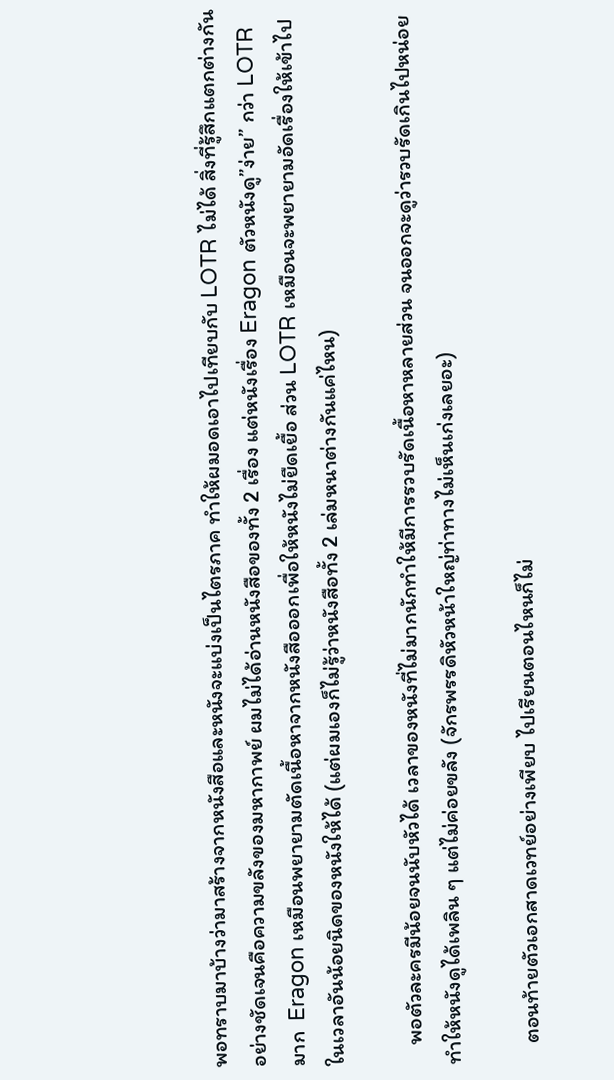พอทราบมาบ้างว่ามาสร้างจากหนังสือและหนังจะแบ่งเป็นไตรภาค ทำให้ผมอดเอาไปเทียบกับ LOTR ไม่ได้ สิ่งที่รู้สึกแตกต่างกันอย่างชัดเจนคือความขลังของมหากาพย์ ผมไม่ได้อ่านหนังสือของทั้ง 2 เรื่อง แต่หนังเรื่อง Eragon ตัวหนังดู”ง่าย” กว่า LOTR มาก  Eragon เหมือนพยายามตัดเนื้อหาจากหนังสือออกเพื่อให้หนังไม่ยืดเยื้อ ส่วน LOTR เหมือนจะพยายามอัดเรื่องให้เข้าไปในเวลาอันน้อยนิดของหนังให้ได้ (แต่ผมเองก็ไม่รู้ว่าหนังสือทั้ง 2 เล่มหนาต่างกันแค่ไหน)

    พอตัวละครมีน้อยจนนับหัวได้ เวลาของหนังที่ไม่มากนักทำให้มีการรวบรัดเนื้อหาหลายส่วน จนออกจะดูว่ารวบรัดเกินไปหน่อย ทำให้หนังดูได้เพลิน ๆ แต่ไม่ค่อยขลัง (จักรพรรดิหัวหน้าใหญ่ท่าทางไม่เห็นเก่งเลยอะ)

    ตอนท้ายตัวเอกสาดเวทย์อย่างเพียบ ไปเรียนตอนไหนก็ไม่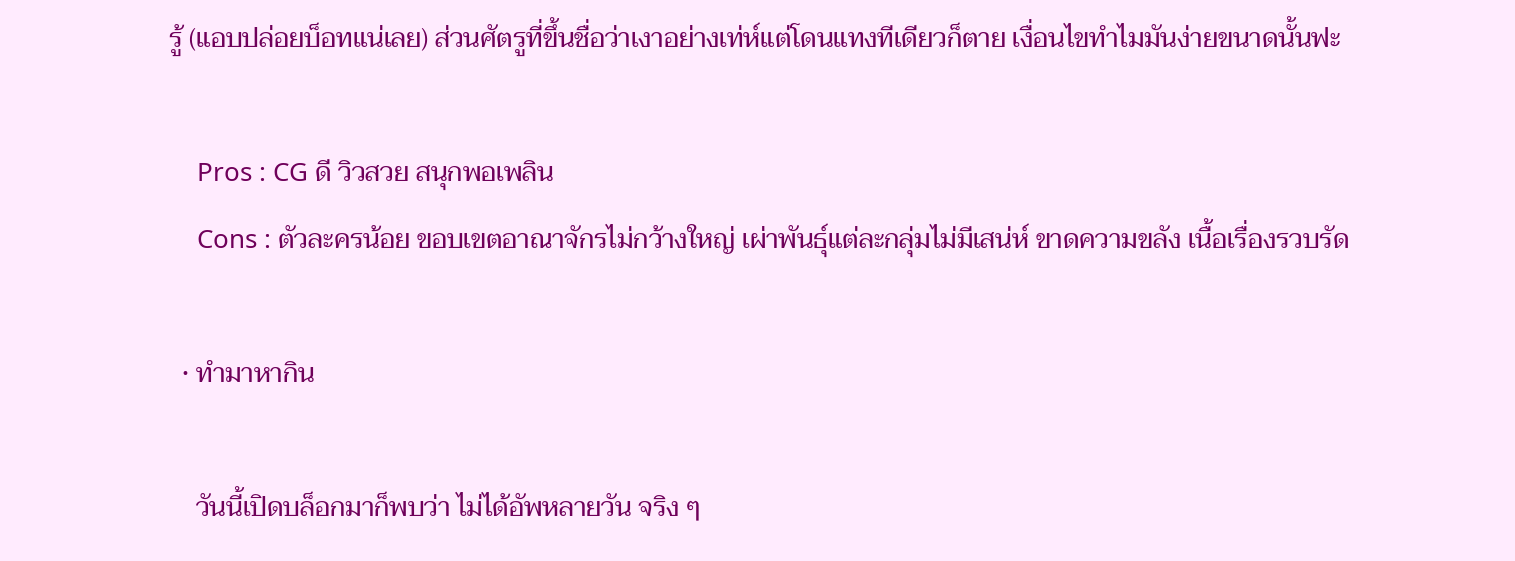รู้ (แอบปล่อยบ็อทแน่เลย) ส่วนศัตรูที่ขึ้นชื่อว่าเงาอย่างเท่ห์แต่โดนแทงทีเดียวก็ตาย เงื่อนไขทำไมมันง่ายขนาดนั้นฟะ

    Pros : CG ดี วิวสวย สนุกพอเพลิน
    Cons : ตัวละครน้อย ขอบเขตอาณาจักรไม่กว้างใหญ่ เผ่าพันธุ์แต่ละกลุ่มไม่มีเสน่ห์ ขาดความขลัง เนื้อเรื่องรวบรัด

  • ทำมาหากิน

    วันนี้เปิดบล็อกมาก็พบว่า ไม่ได้อัพหลายวัน จริง ๆ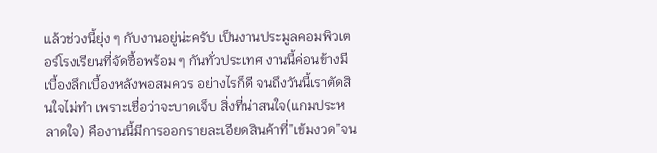แล้วช่วงนี้ยุ่ง ๆ กับงานอยู่น่ะครับ เป็นงานประมูลคอมพิวเตอร์โรงเรียนที่จัดซื้อพร้อม ๆ กันทั่วประเทศ งานนี้ค่อนข้างมีเบื้องลึกเบื้องหลังพอสมควร อย่างไรก็ดี จนถึงวันนี้เราตัดสินใจไม่ทำ เพราะเชื่อว่าจะบาดเจ็บ สิ่งที่น่าสนใจ(แกมประหลาดใจ) คืองานนี้มีการออกรายละเอียดสินค้าที่”เข้มงวด”จน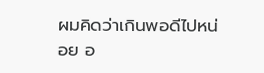ผมคิดว่าเกินพอดีไปหน่อย อ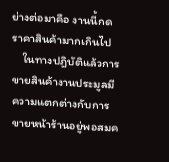ย่างต่อมาคือ งานนี้กดราคาสินค้ามากเกินไป
    ในทางปฎิบัติแล้วการขายสินค้างานประมูลมีความแตกต่างกับการขายหน้าร้านอยู่พอสมค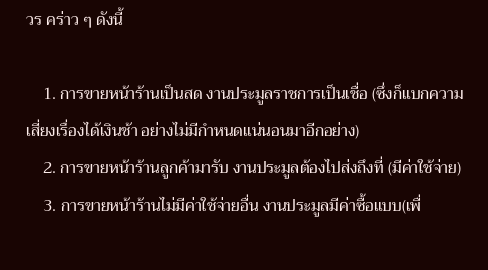วร คร่าว ๆ ดังนี้

    1. การขายหน้าร้านเป็นสด งานประมูลราชการเป็นเชื่อ (ซึ่งก็แบกความเสี่ยงเรื่องได้เงินช้า อย่างไม่มีกำหนดแน่นอนมาอีกอย่าง)
    2. การขายหน้าร้านลูกค้ามารับ งานประมูลต้องไปส่งถึงที่ (มีค่าใช้จ่าย)
    3. การขายหน้าร้านไม่มีค่าใช้จ่ายอื่น งานประมูลมีค่าซื้อแบบ(เพื่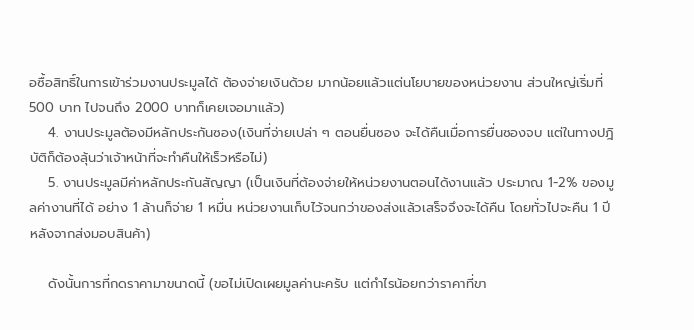อซื้อสิทธิ์ในการเข้าร่วมงานประมูลได้ ต้องจ่ายเงินด้วย มากน้อยแล้วแต่นโยบายของหน่วยงาน ส่วนใหญ่เริ่มที่ 500 บาท ไปจนถึง 2000 บาทก็เคยเจอมาแล้ว)
    4. งานประมูลต้องมีหลักประกันซอง(เงินที่จ่ายเปล่า ๆ ตอนยื่นซอง จะได้คืนเมื่อการยื่นซองจบ แต่ในทางปฎิบัติก็ต้องลุ้นว่าเจ้าหน้าที่จะทำคืนให้เร็วหรือไม่)
    5. งานประมูลมีค่าหลักประกันสัญญา (เป็นเงินที่ต้องจ่ายให้หน่วยงานตอนได้งานแล้ว ประมาณ 1-2% ของมูลค่างานที่ได้ อย่าง 1 ล้านก็จ่าย 1 หมื่น หน่วยงานเก็บไว้จนกว่าของส่งแล้วเสร็จจึงจะได้คืน โดยทั่วไปจะคืน 1 ปีหลังจากส่งมอบสินค้า)

    ดังนั้นการที่กดราคามาขนาดนี้ (ขอไม่เปิดเผยมูลค่านะครับ แต่กำไรน้อยกว่าราคาที่ขา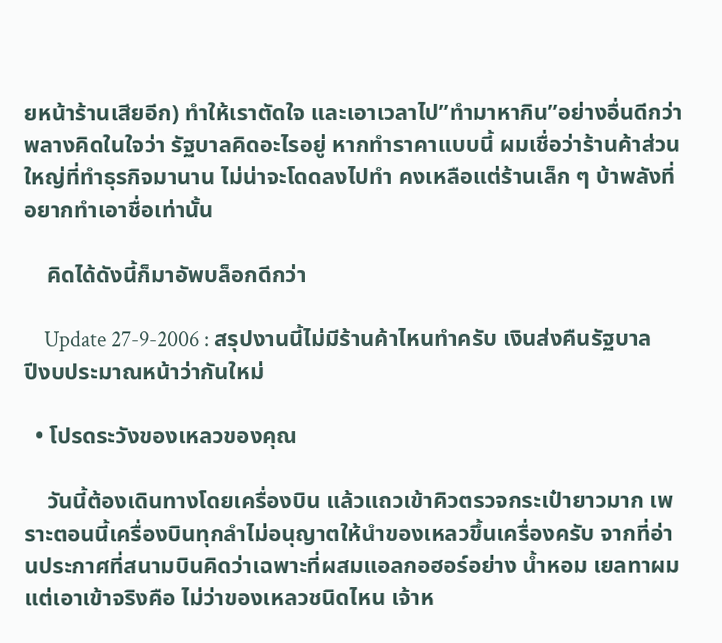ยหน้าร้านเสียอีก) ทำให้เราตัดใจ และเอาเวลาไป”ทำมาหากิน”อย่างอื่นดีกว่า พลางคิดในใจว่า รัฐบาลคิดอะไรอยู่ หากทำราคาแบบนี้ ผมเชื่อว่าร้านค้าส่วนใหญ่ที่ทำธุรกิจมานาน ไม่น่าจะโดดลงไปทำ คงเหลือแต่ร้านเล็ก ๆ บ้าพลังที่อยากทำเอาชื่อเท่านั้น

    คิดได้ดังนี้ก็มาอัพบล็อกดีกว่า

    Update 27-9-2006 : สรุปงานนี้ไม่มีร้านค้าไหนทำครับ เงินส่งคืนรัฐบาล ปีงบประมาณหน้าว่ากันใหม่

  • โปรดระวังของเหลวของคุณ

    วันนี้ต้องเดินทางโดยเครื่องบิน แล้วแถวเข้าคิวตรวจกระเป๋ายาวมาก เพราะตอนนี้เครื่องบินทุกลำไม่อนุญาตให้นำของเหลวขึ้นเครื่องครับ จากที่อ่านประกาศที่สนามบินคิดว่าเฉพาะที่ผสมแอลกอฮอร์อย่าง น้ำหอม เยลทาผม แต่เอาเข้าจริงคือ ไม่ว่าของเหลวชนิดไหน เจ้าห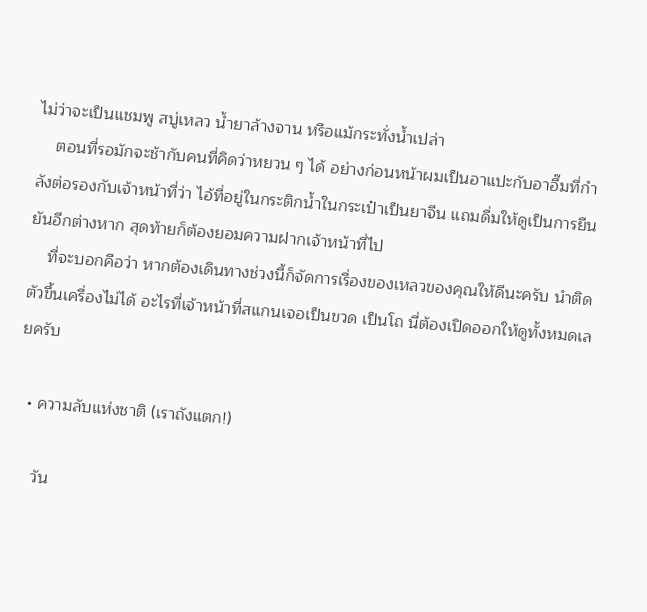ไม่ว่าจะเป็นแชมพู สบู่เหลว น้ำยาล้างจาน หรือแม้กระทั่งน้ำเปล่า
    ตอนที่รอมักจะช้ากับคนที่คิดว่าหยวน ๆ ได้ อย่างก่อนหน้าผมเป็นอาแปะกับอาอึ๊มที่กำลังต่อรองกับเจ้าหน้าที่ว่า ไอ้ที่อยู่ในกระติกน้ำในกระเป๋าเป็นยาจีน แถมดื่มให้ดูเป็นการยืนยันอีกต่างหาก สุดท้ายก็ต้องยอมความฝากเจ้าหน้าที่ไป
    ที่จะบอกคือว่า หากต้องเดินทางช่วงนี้ก็จัดการเรื่องของเหลวของคุณให้ดีนะครับ นำติดตัวขึ้นเครื่องไม่ได้ อะไรที่เจ้าหน้าที่สแกนเจอเป็นขวด เป็นโถ นี่ต้องเปิดออกให้ดูทั้งหมดเลยครับ

  • ความลับแห่งชาติ (เราถังแตก!)

    วัน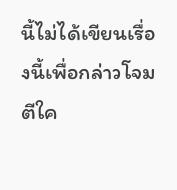นี้ไม่ได้เขียนเรื่องนี้เพื่อกล่าวโจมตีใค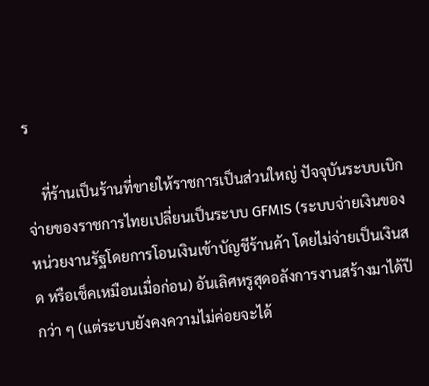ร

    ที่ร้านเป็นร้านที่ขายให้ราชการเป็นส่วนใหญ่ ปัจจุบันระบบเบิกจ่ายของราชการไทยเปลี่ยนเป็นระบบ GFMIS (ระบบจ่ายเงินของหน่วยงานรัฐโดยการโอนเงินเข้าบัญชีร้านค้า โดยไม่จ่ายเป็นเงินสด หรือเช็คเหมือนเมื่อก่อน) อันเลิศหรูสุดอลังการงานสร้างมาได้ปีกว่า ๆ (แต่ระบบยังคงความไม่ค่อยจะได้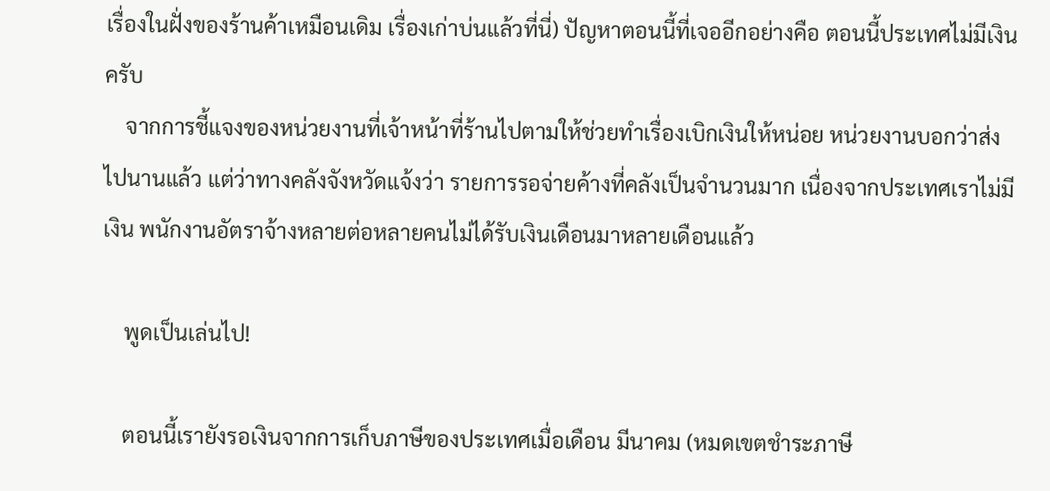เรื่องในฝั่งของร้านค้าเหมือนเดิม เรื่องเก่าบ่นแล้วที่นี่) ปัญหาตอนนี้ที่เจออีกอย่างคือ ตอนนี้ประเทศไม่มีเงินครับ
    จากการชี้แจงของหน่วยงานที่เจ้าหน้าที่ร้านไปตามให้ช่วยทำเรื่องเบิกเงินให้หน่อย หน่วยงานบอกว่าส่งไปนานแล้ว แต่ว่าทางคลังจังหวัดแจ้งว่า รายการรอจ่ายค้างที่คลังเป็นจำนวนมาก เนื่องจากประเทศเราไม่มีเงิน พนักงานอัตราจ้างหลายต่อหลายคนไม่ได้รับเงินเดือนมาหลายเดือนแล้ว

    พูดเป็นเล่นไป!

    ตอนนี้เรายังรอเงินจากการเก็บภาษีของประเทศเมื่อเดือน มีนาคม (หมดเขตชำระภาษี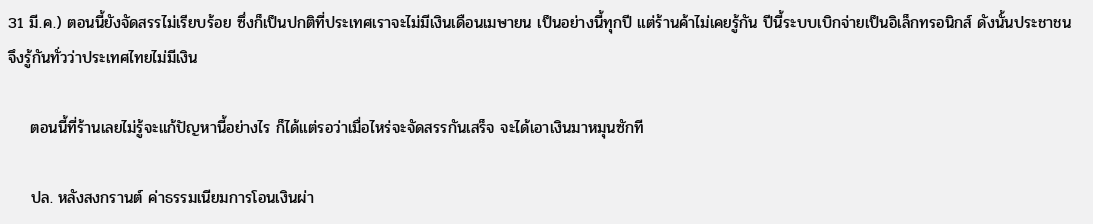31 มี.ค.) ตอนนี้ยังจัดสรรไม่เรียบร้อย ซึ่งก็เป็นปกติที่ประเทศเราจะไม่มีเงินเดือนเมษายน เป็นอย่างนี้ทุกปี แต่ร้านค้าไม่เคยรู้กัน ปีนี้ระบบเบิกจ่ายเป็นอิเล็กทรอนิกส์ ดังนั้นประชาชนจึงรู้กันทั่วว่าประเทศไทยไม่มีเงิน

    ตอนนี้ที่ร้านเลยไม่รู้จะแก้ปัญหานี้อย่างไร ก็ได้แต่รอว่าเมื่อไหร่จะจัดสรรกันเสร็จ จะได้เอาเงินมาหมุนซักที

    ปล. หลังสงกรานต์ ค่าธรรมเนียมการโอนเงินผ่า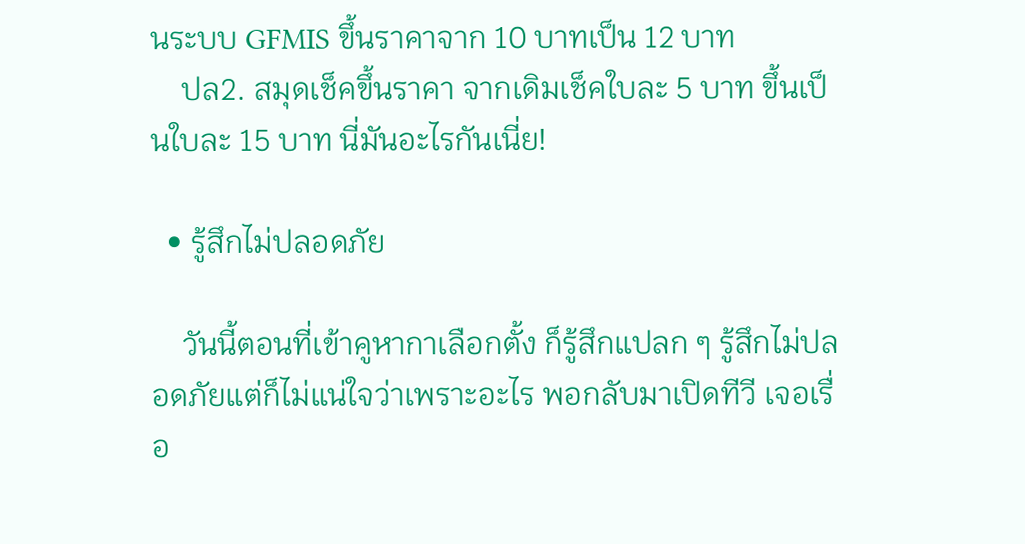นระบบ GFMIS ขึ้นราคาจาก 10 บาทเป็น 12 บาท
    ปล2. สมุดเช็คขึ้นราคา จากเดิมเช็คใบละ 5 บาท ขึ้นเป็นใบละ 15 บาท นี่มันอะไรกันเนี่ย!

  • รู้สึกไม่ปลอดภัย

    วันนี้ตอนที่เข้าคูหากาเลือกตั้ง ก็รู้สึกแปลก ๆ รู้สึกไม่ปลอดภัยแต่ก็ไม่แน่ใจว่าเพราะอะไร พอกลับมาเปิดทีวี เจอเรื่อ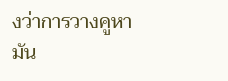งว่าการวางคูหามัน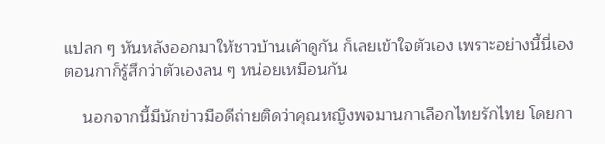แปลก ๆ หันหลังออกมาให้ชาวบ้านเค้าดูกัน ก็เลยเข้าใจตัวเอง เพราะอย่างนี้นี่เอง ตอนกาก็รู้สึกว่าตัวเองลน ๆ หน่อยเหมือนกัน

    นอกจากนี้มีนักข่าวมือดีถ่ายติดว่าคุณหญิงพจมานกาเลือกไทยรักไทย โดยกา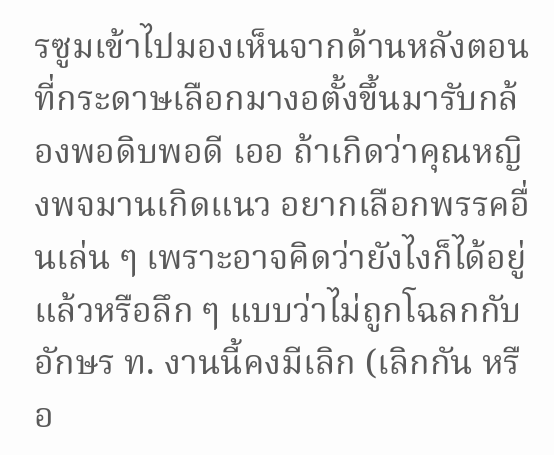รซูมเข้าไปมองเห็นจากด้านหลังตอนที่กระดาษเลือกมางอตั้งขึ้นมารับกล้องพอดิบพอดี เออ ถ้าเกิดว่าคุณหญิงพจมานเกิดแนว อยากเลือกพรรคอื่นเล่น ๆ เพราะอาจคิดว่ายังไงก็ได้อยู่แล้วหรือลึก ๆ แบบว่าไม่ถูกโฉลกกับอักษร ท. งานนี้คงมีเลิก (เลิกกัน หรือ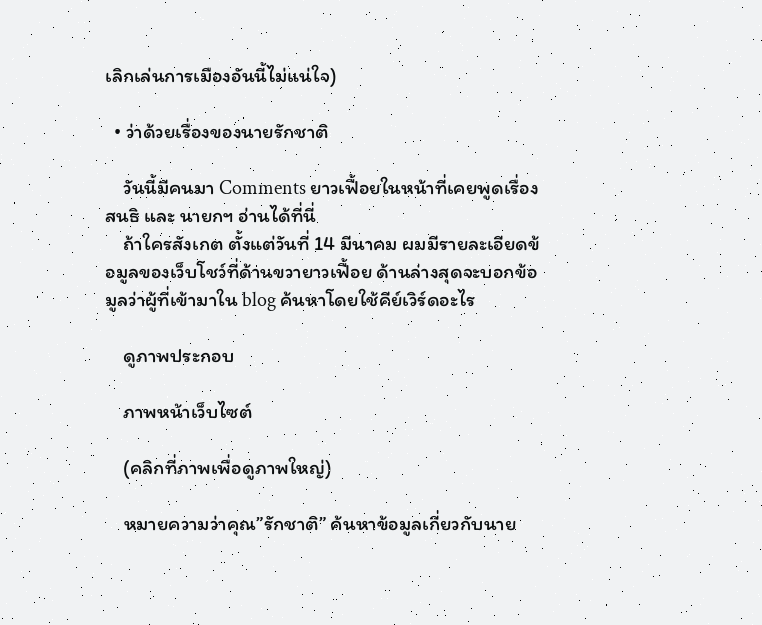เลิกเล่นการเมืองอันนี้ไม่แน่ใจ)

  • ว่าด้วยเรื่องของนายรักชาติ

    วันนี้มีคนมา Comments ยาวเฟื้อยในหน้าที่เคยพูดเรื่องสนธิ และ นายกฯ อ่านได้ที่นี่
    ถ้าใครสังเกต ตั้งแต่วันที่ 14 มีนาคม ผมมีรายละเอียดข้อมูลของเว็บโชว์ที่ด้านขวายาวเฟื้อย ด้านล่างสุดจะบอกข้อมูลว่าผู้ที่เข้ามาใน blog ค้นหาโดยใช้คีย์เวิร์ดอะไร

    ดูภาพประกอบ

    ภาพหน้าเว็บไซต์

    (คลิกที่ภาพเพื่อดูภาพใหญ่)

    หมายความว่าคุณ”รักชาติ” ค้นหาข้อมูลเกี่ยวกับนาย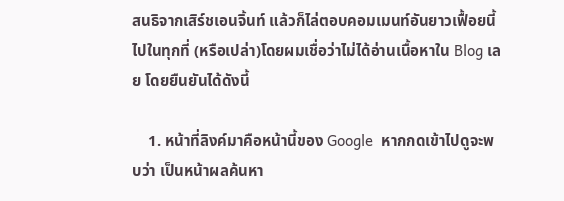สนธิจากเสิร์ชเอนจิ้นท์ แล้วก็ไล่ตอบคอมเมนท์อันยาวเฟื้อยนี้ไปในทุกที่ (หรือเปล่า)โดยผมเชื่อว่าไม่ได้อ่านเนื้อหาใน Blog เลย โดยยืนยันได้ดังนี้

    1. หน้าที่ลิงค์มาคือหน้านี้ของ Google  หากกดเข้าไปดูจะพบว่า เป็นหน้าผลค้นหา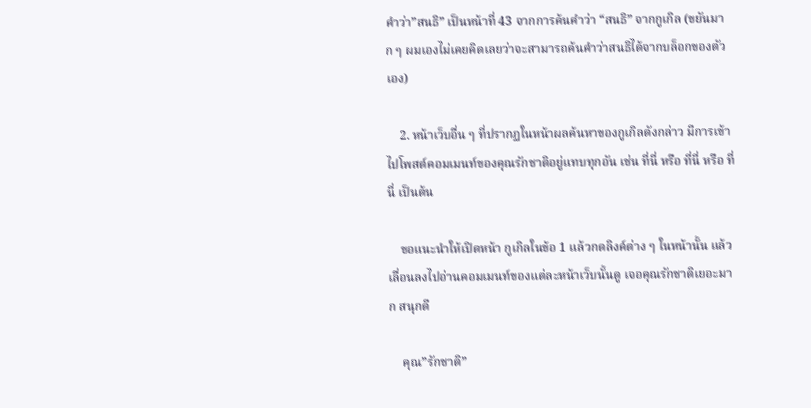คำว่า”สนธิ” เป็นหน้าที่ 43 จากการค้นคำว่า “สนธิ” จากกูเกิล (ขยันมาก ๆ ผมเองไม่เคยคิดเลยว่าจะสามารถค้นคำว่าสนธิได้จากบล็อกของตัวเอง)

    2. หน้าเว็บอื่น ๆ ที่ปรากฏในหน้าผลค้นหาของกูเกิลดังกล่าว มีการเข้าไปโพสต์คอมเมนท์ของคุณรักชาติอยู่แทบทุกอัน เช่น ที่นี่ หรือ ที่นี่ หรือ ที่นี่ เป็นต้น

    ขอแนะนำให้เปิดหน้า กูเกิลในข้อ 1 แล้วกดลิงค์ต่าง ๆ ในหน้านั้น แล้วเลื่อนลงไปอ่านคอมเมนท์ของแต่ละหน้าเว็บนั้นดู เจอคุณรักชาติเยอะมาก สนุกดี

    คุณ”รักชาติ”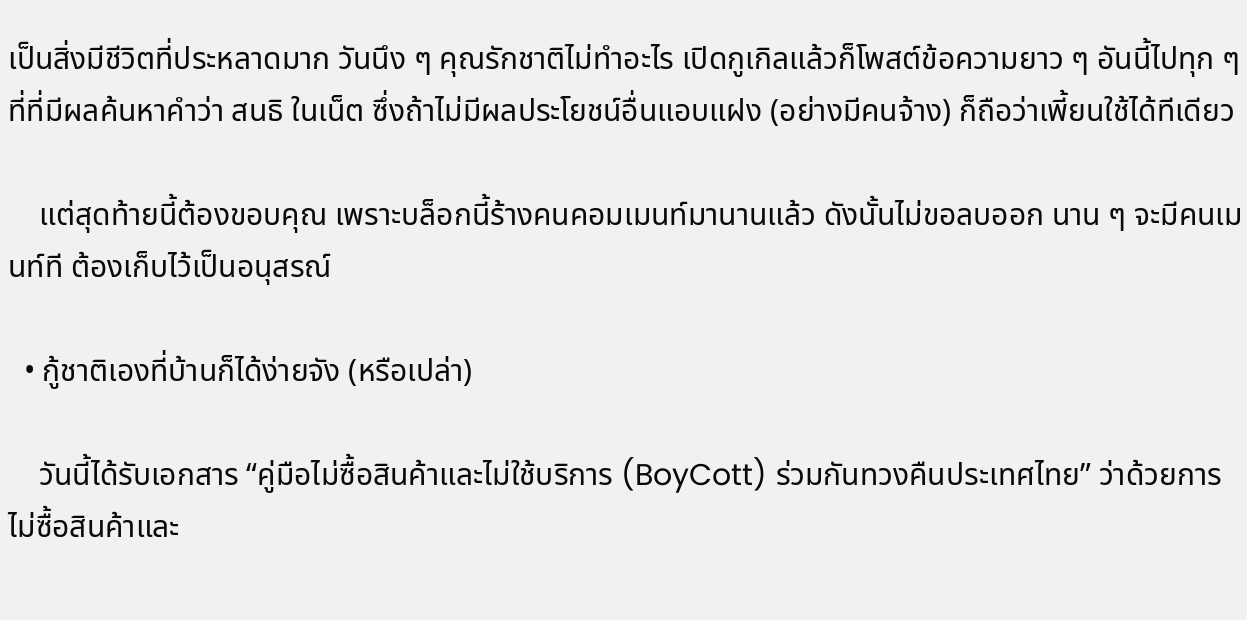เป็นสิ่งมีชีวิตที่ประหลาดมาก วันนึง ๆ คุณรักชาติไม่ทำอะไร เปิดกูเกิลแล้วก็โพสต์ข้อความยาว ๆ อันนี้ไปทุก ๆ ที่ที่มีผลค้นหาคำว่า สนธิ ในเน็ต ซึ่งถ้าไม่มีผลประโยชน์อื่นแอบแฝง (อย่างมีคนจ้าง) ก็ถือว่าเพี้ยนใช้ได้ทีเดียว

    แต่สุดท้ายนี้ต้องขอบคุณ เพราะบล็อกนี้ร้างคนคอมเมนท์มานานแล้ว ดังนั้นไม่ขอลบออก นาน ๆ จะมีคนเมนท์ที ต้องเก็บไว้เป็นอนุสรณ์

  • กู้ชาติเองที่บ้านก็ได้ง่ายจัง (หรือเปล่า)

    วันนี้ได้รับเอกสาร “คู่มือไม่ซื้อสินค้าและไม่ใช้บริการ (BoyCott) ร่วมกันทวงคืนประเทศไทย” ว่าด้วยการไม่ซื้อสินค้าและ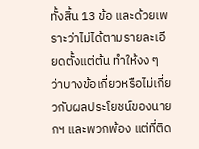ทั้งสิ้น 13 ข้อ และด้วยเพราะว่าไม่ได้ตามรายละเอียดตั้งแต่ต้น ทำให้งง ๆ ว่าบางข้อเกี่ยวหรือไม่เกี่ยวกับผลประโยชน์ของนายกฯ และพวกพ้อง แต่ที่ติด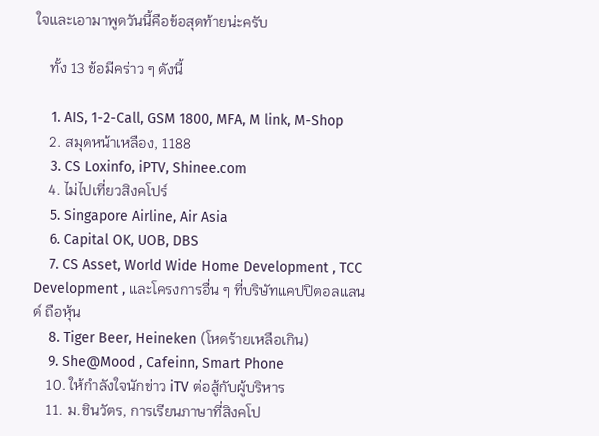ใจและเอามาพูดวันนี้คือข้อสุดท้ายน่ะครับ

    ทั้ง 13 ข้อมีคร่าว ๆ ดังนี้

    1. AIS, 1-2-Call, GSM 1800, MFA, M link, M-Shop
    2. สมุดหน้าเหลือง, 1188
    3. CS Loxinfo, iPTV, Shinee.com
    4. ไม่ไปเที่ยวสิงคโปร์
    5. Singapore Airline, Air Asia
    6. Capital OK, UOB, DBS
    7. CS Asset, World Wide Home Development , TCC Development , และโครงการอื่น ๆ ที่บริษัทแคปปิตอลแลนด์ ถือหุ้น
    8. Tiger Beer, Heineken (โหดร้ายเหลือเกิน)
    9. She@Mood , Cafeinn, Smart Phone
    10. ให้กำลังใจนักข่าว iTV ต่อสู้กับผู้บริหาร
    11. ม.ชินวัตร, การเรียนภาษาที่สิงคโป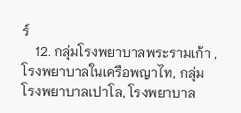ร์
    12. กลุ่มโรงพยาบาลพระรามเก้า , โรงพยาบาลในเครือพญาไท, กลุ่มโรงพยาบาลเปาโล, โรงพยาบาล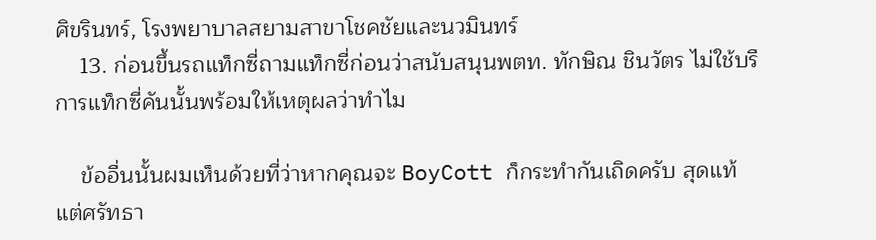ศิขรินทร์, โรงพยาบาลสยามสาขาโชคชัยและนวมินทร์
    13. ก่อนขึ้นรถแท็กซี่ถามแท็กซี่ก่อนว่าสนับสนุนพตท. ทักษิณ ชินวัตร ไม่ใช้บรืการแท็กซี่คันนั้นพร้อมให้เหตุผลว่าทำไม

    ข้ออื่นนั้นผมเห็นด้วยที่ว่าหากคุณจะ BoyCott ก็กระทำกันเถิดครับ สุดแท้แต่ศรัทธา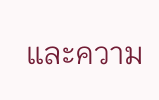และความ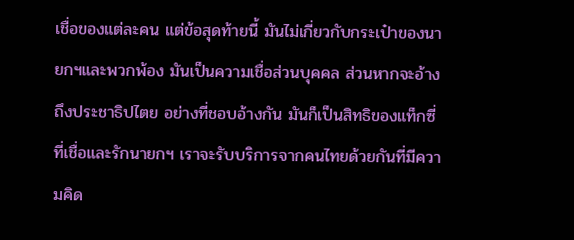เชื่อของแต่ละคน แต่ข้อสุดท้ายนี้ มันไม่เกี่ยวกับกระเป๋าของนายกฯและพวกพ้อง มันเป็นความเชื่อส่วนบุคคล ส่วนหากจะอ้างถึงประชาธิปไตย อย่างที่ชอบอ้างกัน มันก็เป็นสิทธิของแท็กซี่ที่เชื่อและรักนายกฯ เราจะรับบริการจากคนไทยด้วยกันที่มีความคิด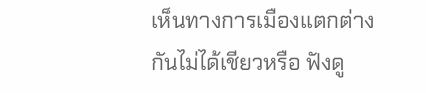เห็นทางการเมืองแตกต่างกันไม่ได้เชียวหรือ ฟังดู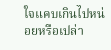ใจแคบเกินไปหน่อยหรือเปล่า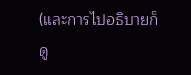(และการไปอธิบายก็ดู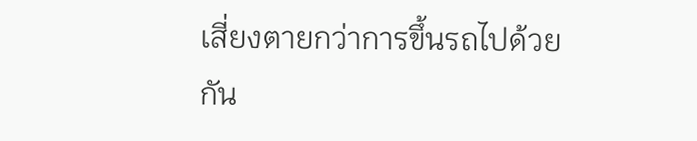เสี่ยงตายกว่าการขึ้นรถไปด้วยกัน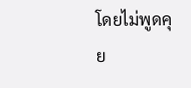โดยไม่พูดคุย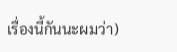เรื่องนี้กันนะผมว่า)